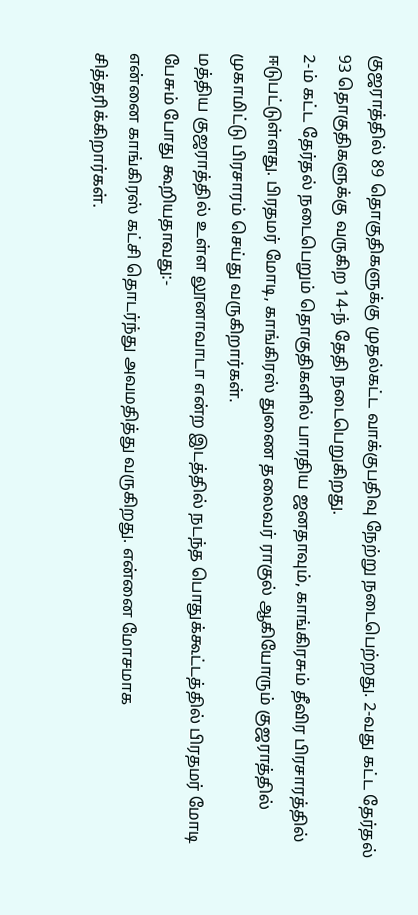குஜராத்தில் 89 தொகுதிகளுக்கு முதல்கட்ட வாக்குபதிவு நேற்று நடைபெற்றது. 2-வது கட்ட தேர்தல் 93 தொகுதிகளுக்கு வருகிற 14-ந் தேதி நடைபெறுகிறது.
2-ம் கட்ட தேர்தல் நடைபெறும் தொகுதிகளில் பாரதிய ஜனதாவும், காங்கிரசும் தீவிர பிரசாரத்தில் ஈடுபட்டுள்ளது. பிரதமர் மோடி, காங்கிரஸ் துணை தலைவர் ராகுல் ஆகியோரும் குஜராத்தில் முகாமிட்டு பிரசாரம் செய்து வருகிறார்கள்.
மத்திய குஜராத்தில் உள்ள லூனாவாடா என்ற இடத்தில் நடந்த பொதுக்கூட்டத்தில் பிரதமர் மோடி பேசும் போது கூறியதாவது:-
என்னை காங்கிரஸ் கட்சி தொடர்ந்து அவமதித்து வருகிறது. என்னை மோசமாக சித்தரிக்கிறார்கள்.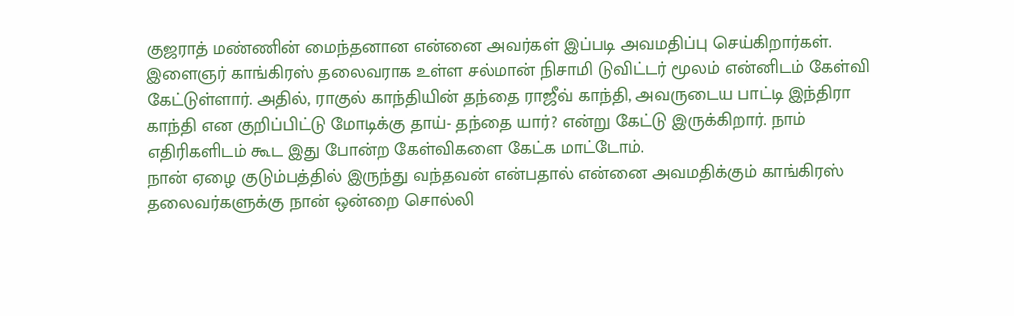குஜராத் மண்ணின் மைந்தனான என்னை அவர்கள் இப்படி அவமதிப்பு செய்கிறார்கள்.
இளைஞர் காங்கிரஸ் தலைவராக உள்ள சல்மான் நிசாமி டுவிட்டர் மூலம் என்னிடம் கேள்வி கேட்டுள்ளார். அதில், ராகுல் காந்தியின் தந்தை ராஜீவ் காந்தி, அவருடைய பாட்டி இந்திரா காந்தி என குறிப்பிட்டு மோடிக்கு தாய்- தந்தை யார்? என்று கேட்டு இருக்கிறார். நாம் எதிரிகளிடம் கூட இது போன்ற கேள்விகளை கேட்க மாட்டோம்.
நான் ஏழை குடும்பத்தில் இருந்து வந்தவன் என்பதால் என்னை அவமதிக்கும் காங்கிரஸ் தலைவர்களுக்கு நான் ஒன்றை சொல்லி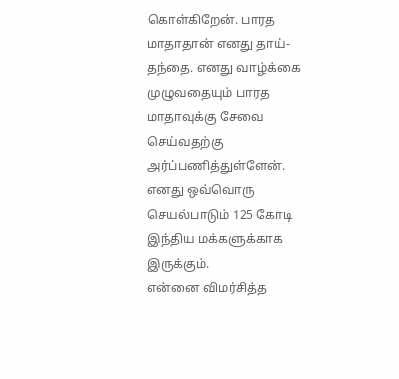கொள்கிறேன். பாரத மாதாதான் எனது தாய்- தந்தை. எனது வாழ்க்கை முழுவதையும் பாரத மாதாவுக்கு சேவை செய்வதற்கு அர்ப்பணித்துள்ளேன். எனது ஒவ்வொரு செயல்பாடும் 125 கோடி இந்திய மக்களுக்காக இருக்கும்.
என்னை விமர்சித்த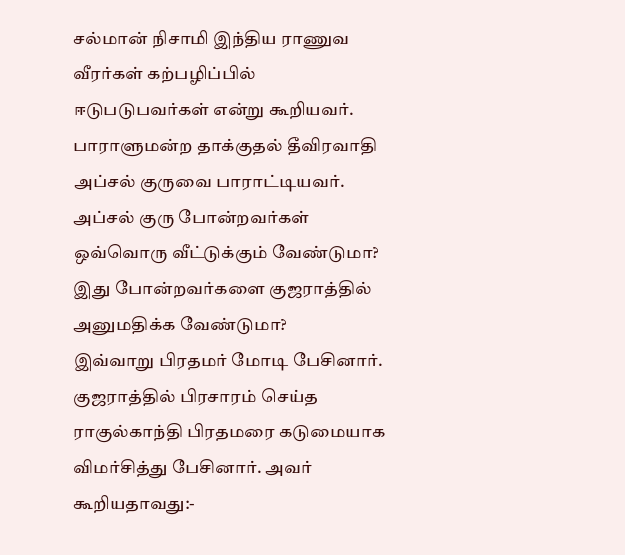சல்மான் நிசாமி இந்திய ராணுவ வீரர்கள் கற்பழிப்பில் ஈடுபடுபவர்கள் என்று கூறியவர். பாராளுமன்ற தாக்குதல் தீவிரவாதி அப்சல் குருவை பாராட்டியவர். அப்சல் குரு போன்றவர்கள் ஒவ்வொரு வீட்டுக்கும் வேண்டுமா? இது போன்றவர்களை குஜராத்தில் அனுமதிக்க வேண்டுமா?
இவ்வாறு பிரதமர் மோடி பேசினார்.
குஜராத்தில் பிரசாரம் செய்த ராகுல்காந்தி பிரதமரை கடுமையாக விமர்சித்து பேசினார். அவர் கூறியதாவது:-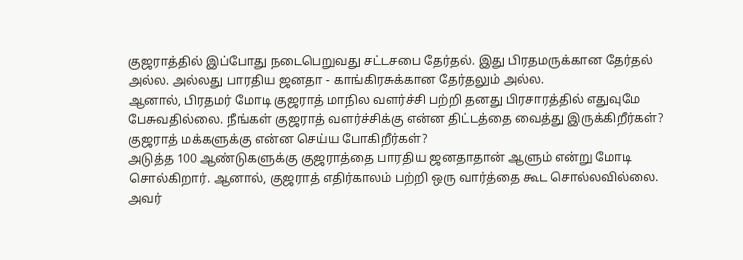குஜராத்தில் இப்போது நடைபெறுவது சட்டசபை தேர்தல். இது பிரதமருக்கான தேர்தல் அல்ல. அல்லது பாரதிய ஜனதா - காங்கிரசுக்கான தேர்தலும் அல்ல.
ஆனால், பிரதமர் மோடி குஜராத் மாநில வளர்ச்சி பற்றி தனது பிரசாரத்தில் எதுவுமே பேசுவதில்லை. நீங்கள் குஜராத் வளர்ச்சிக்கு என்ன திட்டத்தை வைத்து இருக்கிறீர்கள்? குஜராத் மக்களுக்கு என்ன செய்ய போகிறீர்கள்?
அடுத்த 100 ஆண்டுகளுக்கு குஜராத்தை பாரதிய ஜனதாதான் ஆளும் என்று மோடி சொல்கிறார். ஆனால், குஜராத் எதிர்காலம் பற்றி ஒரு வார்த்தை கூட சொல்லவில்லை.
அவர்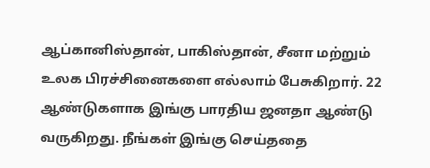ஆப்கானிஸ்தான், பாகிஸ்தான், சீனா மற்றும் உலக பிரச்சினைகளை எல்லாம் பேசுகிறார். 22 ஆண்டுகளாக இங்கு பாரதிய ஜனதா ஆண்டு வருகிறது. நீங்கள் இங்கு செய்ததை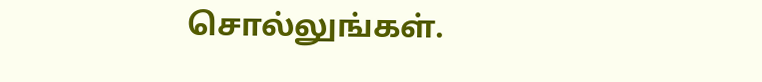சொல்லுங்கள்.